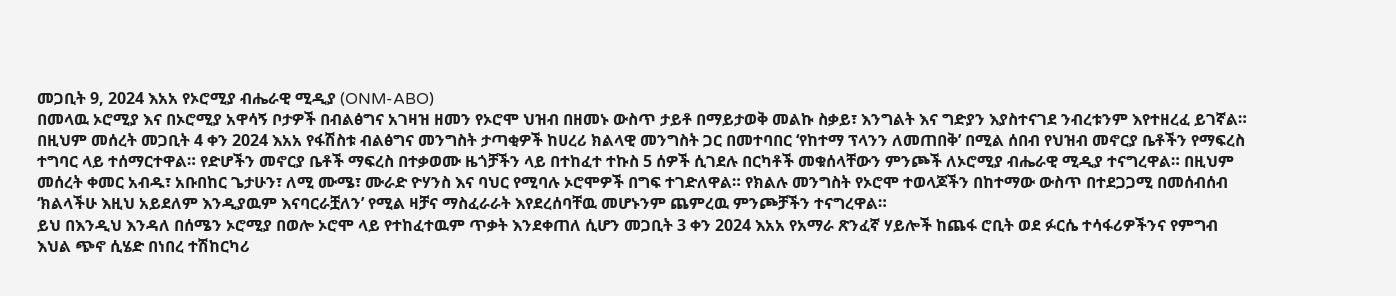መጋቢት 9, 2024 እአአ የኦሮሚያ ብሔራዊ ሚዲያ (ONM-ABO)
በመላዉ ኦሮሚያ እና በኦሮሚያ አዋሳኝ ቦታዎች በብልፅግና አገዛዝ ዘመን የኦሮሞ ህዝብ በዘመኑ ውስጥ ታይቶ በማይታወቅ መልኩ ስቃይ፣ እንግልት እና ግድያን እያስተናገደ ንብረቱንም እየተዘረፈ ይገኛል። በዚህም መሰረት መጋቢት 4 ቀን 2024 እአአ የፋሽስቱ ብልፅግና መንግስት ታጣቂዎች ከሀረሪ ክልላዊ መንግስት ጋር በመተባበር ‘የከተማ ፕላንን ለመጠበቅ’ በሚል ሰበብ የህዝብ መኖርያ ቤቶችን የማፍረስ ተግባር ላይ ተሰማርተዋል። የድሆችን መኖርያ ቤቶች ማፍረስ በተቃወሙ ዜጎቻችን ላይ በተከፈተ ተኩስ 5 ሰዎች ሲገደሉ በርካቶች መቁሰላቸውን ምንጮች ለኦሮሚያ ብሔራዊ ሚዲያ ተናግረዋል። በዚህም መሰረት ቀመር አብዱ፣ አቡበከር ጌታሁን፣ ለሚ ሙሜ፣ ሙራድ ዮሃንስ እና ባህር የሚባሉ ኦሮሞዎች በግፍ ተገድለዋል። የክልሉ መንግስት የኦሮሞ ተወላጆችን በከተማው ውስጥ በተደጋጋሚ በመሰብሰብ ‘ክልላችሁ እዚህ አይደለም እንዲያዉም እናባርራቿለን’ የሚል ዛቻና ማስፈራራት እየደረሰባቸዉ መሆኑንም ጨምረዉ ምንጮቻችን ተናግረዋል።
ይህ በእንዲህ እንዳለ በሰሜን ኦሮሚያ በወሎ ኦሮሞ ላይ የተከፈተዉም ጥቃት እንደቀጠለ ሲሆን መጋቢት 3 ቀን 2024 እአአ የአማራ ጽንፈኛ ሃይሎች ከጨፋ ሮቢት ወደ ፉርሴ ተሳፋሪዎችንና የምግብ እህል ጭኖ ሲሄድ በነበረ ተሽከርካሪ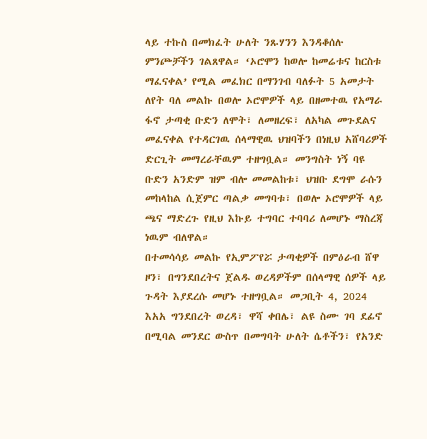ላይ ተኩስ በመክፈት ሁለት ንጹሃንን እንዳቆሰሉ ምንጮቻችን ገልጸዋል። ‘ኦሮሞን ከወሎ ከመሬቱና ከርስቱ ማፈናቀል’ የሚል መፈክር በማንገብ ባለፉት 5 አመታት ለየት ባለ መልኩ በወሎ ኦሮሞዎች ላይ በዘመተዉ የአማራ ፋኖ ታጣቂ ቡድን ለሞት፣ ለመዘረፍ፣ ለአካል መጉደልና መፈናቀል የተዳርገዉ ሰላማዊዉ ህዝባችን በነዚህ አሸባሪዎች ድርጊት መማረራቸዉም ተዘግቧል። መንግስት ነኝ ባዩ ቡድን አንድም ዝም ብሎ መመልከቱ፣ ህዝቡ ደግሞ ራሱን መከላከል ሲጀምር ጣልቃ መግባቱ፣ በወሎ ኦሮሞዎች ላይ ጫና ማድረጉ የዚህ እኩይ ተግባር ተባባሪ ለመሆኑ ማስረጃ ነዉም ብለዋል።
በተመሳሳይ መልኩ የኢምፖየሯ ታጣቂዎች በምዕራብ ሸዋ ዞን፣ በግንደበረትና ጀልዱ ወረዳዎችም በሰላማዊ ሰዎች ላይ ጉዳት እያደረሱ መሆኑ ተዘግቧል። መጋቢት 4, 2024 እአአ ግንደበረት ወረዳ፣ ዋሻ ቀበሌ፣ ልዩ ስሙ ገባ ደፊኖ በሚባል መንደር ውስጥ በመግባት ሁለት ሴቶችን፣ የአንድ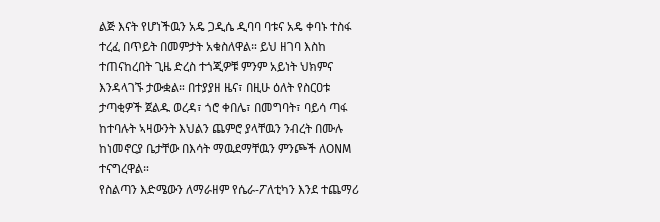ልጅ እናት የሆነችዉን አዴ ጋዲሴ ዲባባ ባቱና አዴ ቀባኑ ተስፋ ተረፈ በጥይት በመምታት አቁስለዋል። ይህ ዘገባ እስከ ተጠናከረበት ጊዜ ድረስ ተጎጂዎቹ ምንም አይነት ህክምና እንዳላገኙ ታውቋል። በተያያዘ ዜና፣ በዚሁ ዕለት የስርዐቱ ታጣቂዎች ጀልዱ ወረዳ፣ ጎሮ ቀበሌ፣ በመግባት፣ ባይሳ ጣፋ ከተባሉት ኣዛውንት እህልን ጨምሮ ያላቸዉን ንብረት በሙሉ ከነመኖርያ ቤታቸው በእሳት ማዉደማቸዉን ምንጮች ለONM ተናግረዋል።
የስልጣን እድሜውን ለማራዘም የሴራ-ፖለቲካን እንደ ተጨማሪ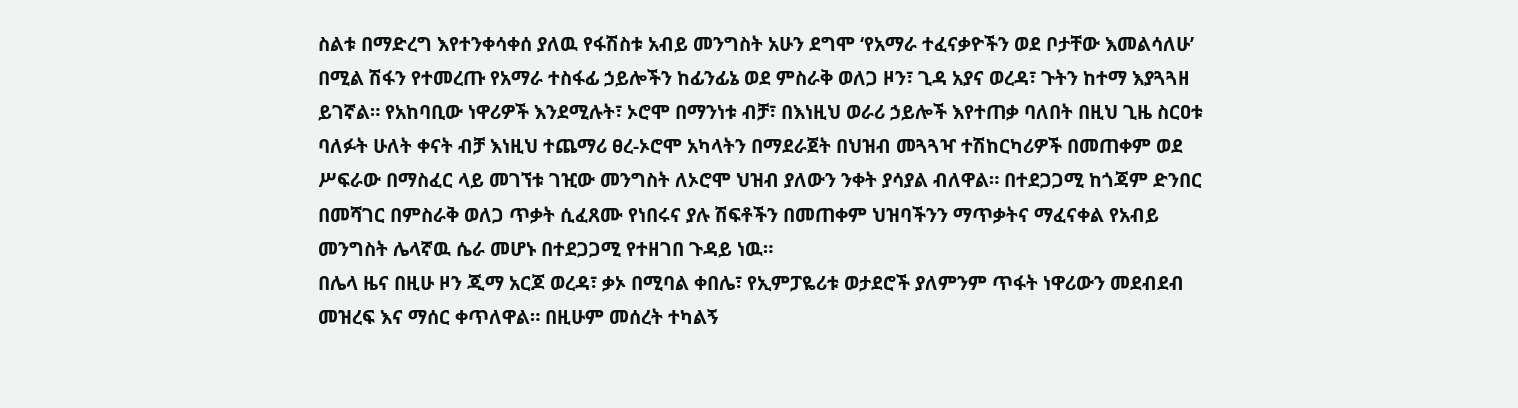ስልቱ በማድረግ እየተንቀሳቀሰ ያለዉ የፋሽስቱ አብይ መንግስት አሁን ደግሞ ‘የአማራ ተፈናቃዮችን ወደ ቦታቸው እመልሳለሁ’ በሚል ሽፋን የተመረጡ የአማራ ተስፋፊ ኃይሎችን ከፊንፊኔ ወደ ምስራቅ ወለጋ ዞን፣ ጊዳ አያና ወረዳ፣ ጉትን ከተማ እያጓጓዘ ይገኛል። የአከባቢው ነዋሪዎች እንደሚሉት፣ ኦሮሞ በማንነቱ ብቻ፣ በእነዚህ ወራሪ ኃይሎች እየተጠቃ ባለበት በዚህ ጊዜ ስርዐቱ ባለፉት ሁለት ቀናት ብቻ እነዚህ ተጨማሪ ፀረ-ኦሮሞ አካላትን በማደራጀት በህዝብ መጓጓዣ ተሽከርካሪዎች በመጠቀም ወደ ሥፍራው በማስፈር ላይ መገኘቱ ገዢው መንግስት ለኦሮሞ ህዝብ ያለውን ንቀት ያሳያል ብለዋል። በተደጋጋሚ ከጎጃም ድንበር በመሻገር በምስራቅ ወለጋ ጥቃት ሲፈጸሙ የነበሩና ያሉ ሽፍቶችን በመጠቀም ህዝባችንን ማጥቃትና ማፈናቀል የአብይ መንግስት ሌላኛዉ ሴራ መሆኑ በተደጋጋሚ የተዘገበ ጉዳይ ነዉ።
በሌላ ዜና በዚሁ ዞን ጂማ አርጆ ወረዳ፣ ቃኦ በሚባል ቀበሌ፣ የኢምፓዬሪቱ ወታደሮች ያለምንም ጥፋት ነዋሪውን መደብደብ መዝረፍ እና ማሰር ቀጥለዋል። በዚሁም መሰረት ተካልኝ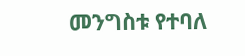መንግስቱ የተባለ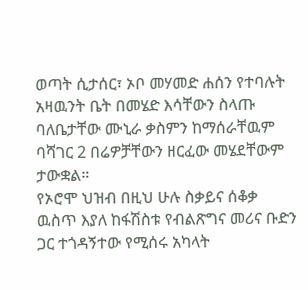ወጣት ሲታሰር፣ ኦቦ መሃመድ ሐሰን የተባሉት አዛዉንት ቤት በመሄድ እሳቸውን ስላጡ ባለቤታቸው ሙኒራ ቃስምን ከማሰራቸዉም ባሻገር 2 በሬዎቻቸውን ዘርፈው መሄደቸውም ታውቋል።
የኦሮሞ ህዝብ በዚህ ሁሉ ስቃይና ሰቆቃ ዉስጥ እያለ ከፋሽስቱ የብልጽግና መሪና ቡድን ጋር ተጎዳኝተው የሚሰሩ አካላት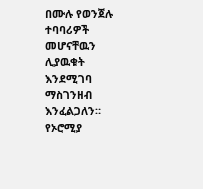በሙሉ የወንጀሉ ተባባሪዎች መሆናቸዉን ሊያዉቁት እንደሚገባ ማስገንዘብ እንፈልጋለን።
የኦሮሚያ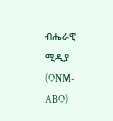ብሔራዊ ሚዲያ (ONM-ABO)